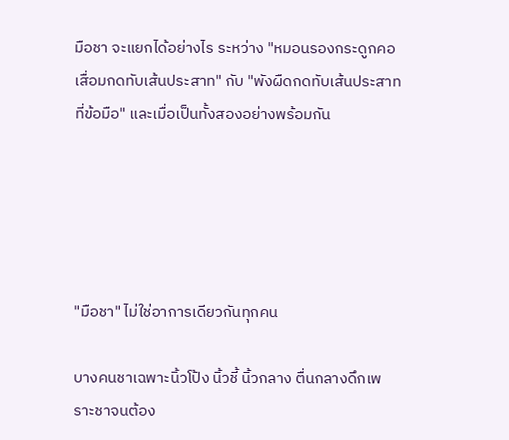มือชา จะแยกได้อย่างไร ระหว่าง "หมอนรองกระดูกคอเสื่อมกดทับเส้นประสาท" กับ "พังผืดกดทับเส้นประสาทที่ข้อมือ" และเมื่อเป็นทั้งสองอย่างพร้อมกัน





"มือชา" ไม่ใช่อาการเดียวกันทุกคน

บางคนชาเฉพาะนิ้วโป้ง นิ้วชี้ นิ้วกลาง ตื่นกลางดึกเพราะชาจนต้อง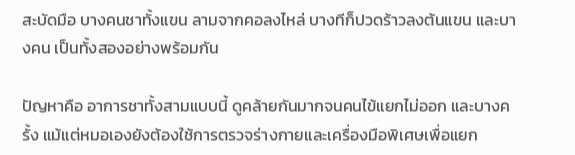สะบัดมือ บางคนชาทั้งแขน ลามจากคอลงไหล่ บางทีก็ปวดร้าวลงต้นแขน และบางคน เป็นทั้งสองอย่างพร้อมกัน

ปัญหาคือ อาการชาทั้งสามแบบนี้ ดูคล้ายกันมากจนคนไข้แยกไม่ออก และบางครั้ง แม้แต่หมอเองยังต้องใช้การตรวจร่างกายและเครื่องมือพิเศษเพื่อแยก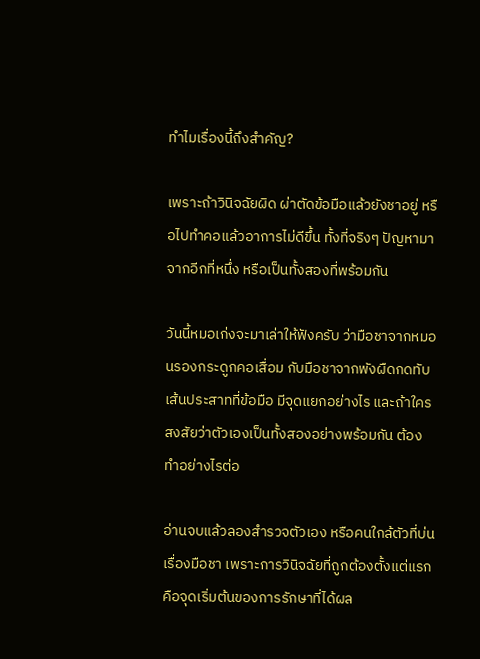ทำไมเรื่องนี้ถึงสำคัญ?

เพราะถ้าวินิจฉัยผิด ผ่าตัดข้อมือแล้วยังชาอยู่ หรือไปทำคอแล้วอาการไม่ดีขึ้น ทั้งที่จริงๆ ปัญหามาจากอีกที่หนึ่ง หรือเป็นทั้งสองที่พร้อมกัน

วันนี้หมอเก่งจะมาเล่าให้ฟังครับ ว่ามือชาจากหมอนรองกระดูกคอเสื่อม กับมือชาจากพังผืดกดทับเส้นประสาทที่ข้อมือ มีจุดแยกอย่างไร และถ้าใครสงสัยว่าตัวเองเป็นทั้งสองอย่างพร้อมกัน ต้องทำอย่างไรต่อ

อ่านจบแล้วลองสำรวจตัวเอง หรือคนใกล้ตัวที่บ่นเรื่องมือชา เพราะการวินิจฉัยที่ถูกต้องตั้งแต่แรก คือจุดเริ่มต้นของการรักษาที่ได้ผล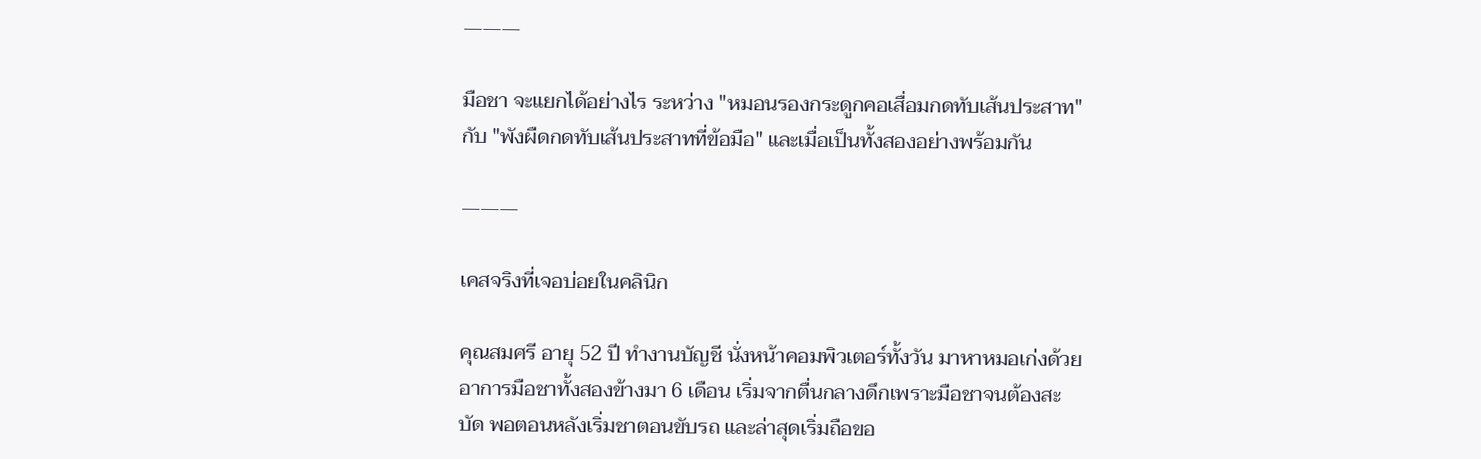―――

มือชา จะแยกได้อย่างไร ระหว่าง "หมอนรองกระดูกคอเสื่อมกดทับเส้นประสาท" กับ "พังผืดกดทับเส้นประสาทที่ข้อมือ" และเมื่อเป็นทั้งสองอย่างพร้อมกัน

―――

เคสจริงที่เจอบ่อยในคลินิก

คุณสมศรี อายุ 52 ปี ทำงานบัญชี นั่งหน้าคอมพิวเตอร์ทั้งวัน มาหาหมอเก่งด้วยอาการมือชาทั้งสองข้างมา 6 เดือน เริ่มจากตื่นกลางดึกเพราะมือชาจนต้องสะบัด พอตอนหลังเริ่มชาตอนขับรถ และล่าสุดเริ่มถือขอ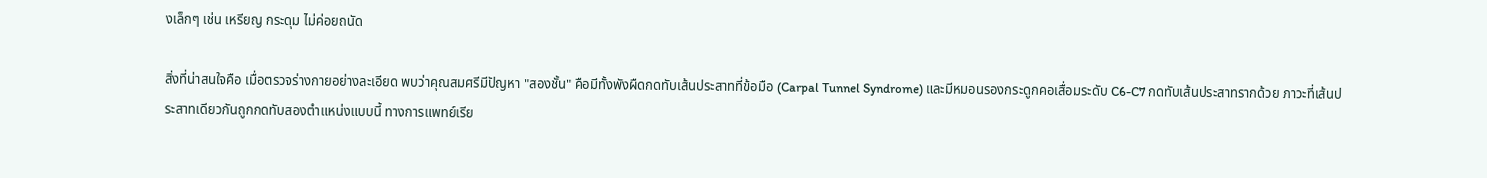งเล็กๆ เช่น เหรียญ กระดุม ไม่ค่อยถนัด

สิ่งที่น่าสนใจคือ เมื่อตรวจร่างกายอย่างละเอียด พบว่าคุณสมศรีมีปัญหา "สองชั้น" คือมีทั้งพังผืดกดทับเส้นประสาทที่ข้อมือ (Carpal Tunnel Syndrome) และมีหมอนรองกระดูกคอเสื่อมระดับ C6-C7 กดทับเส้นประสาทรากด้วย ภาวะที่เส้นประสาทเดียวกันถูกกดทับสองตำแหน่งแบบนี้ ทางการแพทย์เรีย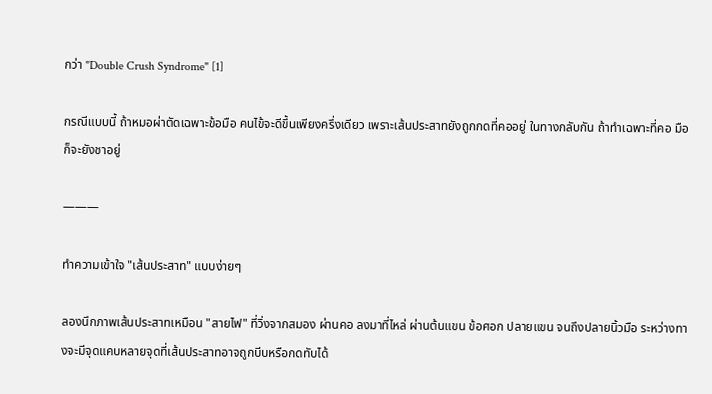กว่า "Double Crush Syndrome" [1]

กรณีแบบนี้ ถ้าหมอผ่าตัดเฉพาะข้อมือ คนไข้จะดีขึ้นเพียงครึ่งเดียว เพราะเส้นประสาทยังถูกกดที่คออยู่ ในทางกลับกัน ถ้าทำเฉพาะที่คอ มือก็จะยังชาอยู่

―――

ทำความเข้าใจ "เส้นประสาท" แบบง่ายๆ

ลองนึกภาพเส้นประสาทเหมือน "สายไฟ" ที่วิ่งจากสมอง ผ่านคอ ลงมาที่ไหล่ ผ่านต้นแขน ข้อศอก ปลายแขน จนถึงปลายนิ้วมือ ระหว่างทางจะมีจุดแคบหลายจุดที่เส้นประสาทอาจถูกบีบหรือกดทับได้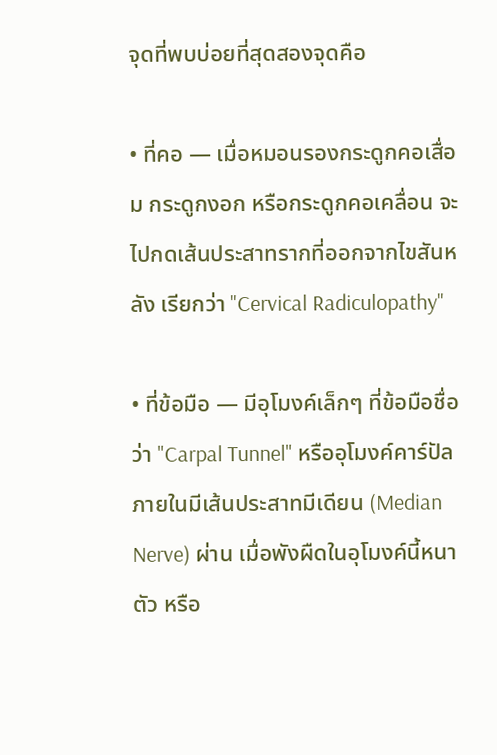จุดที่พบบ่อยที่สุดสองจุดคือ

• ที่คอ — เมื่อหมอนรองกระดูกคอเสื่อม กระดูกงอก หรือกระดูกคอเคลื่อน จะไปกดเส้นประสาทรากที่ออกจากไขสันหลัง เรียกว่า "Cervical Radiculopathy"

• ที่ข้อมือ — มีอุโมงค์เล็กๆ ที่ข้อมือชื่อว่า "Carpal Tunnel" หรืออุโมงค์คาร์ปัล ภายในมีเส้นประสาทมีเดียน (Median Nerve) ผ่าน เมื่อพังผืดในอุโมงค์นี้หนาตัว หรือ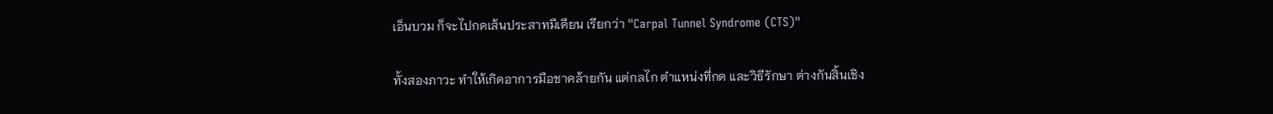เอ็นบวม ก็จะไปกดเส้นประสาทมีเดียน เรียกว่า "Carpal Tunnel Syndrome (CTS)"

ทั้งสองภาวะ ทำให้เกิดอาการมือชาคล้ายกัน แต่กลไก ตำแหน่งที่กด และวิธีรักษา ต่างกันสิ้นเชิง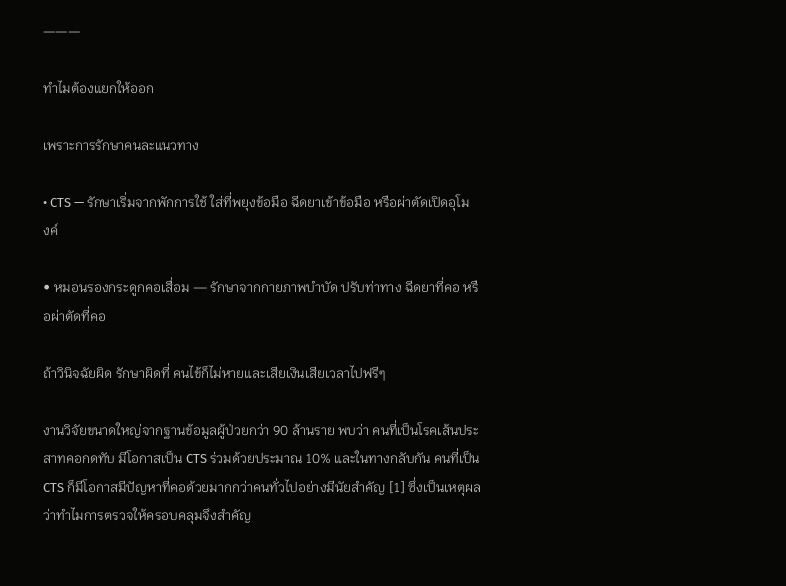―――

ทำไมต้องแยกให้ออก

เพราะการรักษาคนละแนวทาง

• CTS — รักษาเริ่มจากพักการใช้ ใส่ที่พยุงข้อมือ ฉีดยาเข้าข้อมือ หรือผ่าตัดเปิดอุโมงค์

• หมอนรองกระดูกคอเสื่อม — รักษาจากกายภาพบำบัด ปรับท่าทาง ฉีดยาที่คอ หรือผ่าตัดที่คอ

ถ้าวินิจฉัยผิด รักษาผิดที่ คนไข้ก็ไม่หายและเสียเงินเสียเวลาไปฟรีๆ

งานวิจัยขนาดใหญ่จากฐานข้อมูลผู้ป่วยกว่า 90 ล้านราย พบว่า คนที่เป็นโรคเส้นประสาทคอกดทับ มีโอกาสเป็น CTS ร่วมด้วยประมาณ 10% และในทางกลับกัน คนที่เป็น CTS ก็มีโอกาสมีปัญหาที่คอด้วยมากกว่าคนทั่วไปอย่างมีนัยสำคัญ [1] ซึ่งเป็นเหตุผลว่าทำไมการตรวจให้ครอบคลุมจึงสำคัญ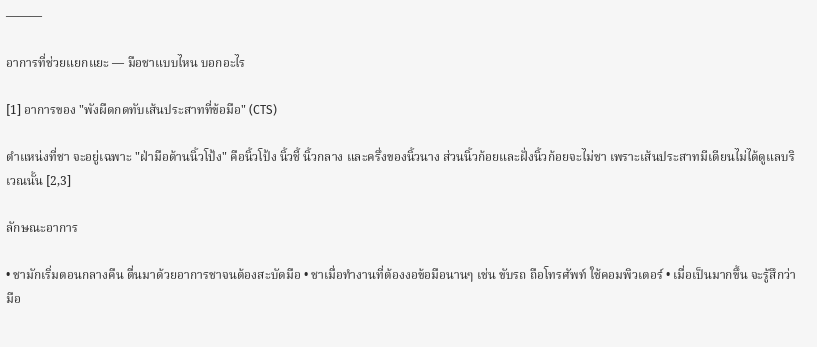―――

อาการที่ช่วยแยกแยะ — มือชาแบบไหน บอกอะไร

[1] อาการของ "พังผืดกดทับเส้นประสาทที่ข้อมือ" (CTS)

ตำแหน่งที่ชา จะอยู่เฉพาะ "ฝ่ามือด้านนิ้วโป้ง" คือนิ้วโป้ง นิ้วชี้ นิ้วกลาง และครึ่งของนิ้วนาง ส่วนนิ้วก้อยและฝั่งนิ้วก้อยจะไม่ชา เพราะเส้นประสาทมีเดียนไม่ได้ดูแลบริเวณนั้น [2,3]

ลักษณะอาการ

• ชามักเริ่มตอนกลางคืน ตื่นมาด้วยอาการชาจนต้องสะบัดมือ • ชาเมื่อทำงานที่ต้องงอข้อมือนานๆ เช่น ขับรถ ถือโทรศัพท์ ใช้คอมพิวเตอร์ • เมื่อเป็นมากขึ้น จะรู้สึกว่ามือ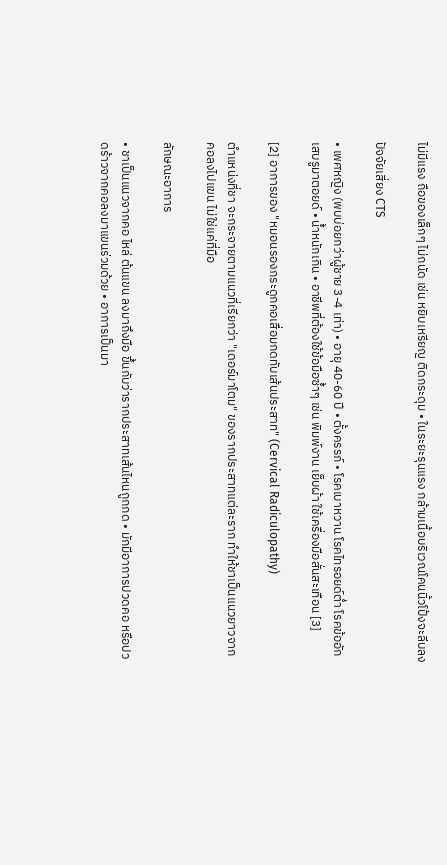ไม่มีแรง ถือของเล็กๆ ไม่ถนัด เช่น หยิบเหรียญ ติดกระดุม • ในระยะรุนแรง กล้ามเนื้อบริเวณโคนนิ้วโป้งจะลีบลง

ปัจจัยเสี่ยง CTS

• เพศหญิง (พบบ่อยกว่าผู้ชาย 3-4 เท่า) • อายุ 40-60 ปี • ตั้งครรภ์ • โรคเบาหวาน โรคไทรอยด์ต่ำ โรคข้ออักเสบรูมาตอยด์ • น้ำหนักเกิน • อาชีพที่ต้องใช้ข้อมือซ้ำๆ เช่น พิมพ์งาน เย็บผ้า ใช้เครื่องมือสั่นสะเทือน [3]

[2] อาการของ "หมอนรองกระดูกคอเสื่อมกดทับเส้นประสาท" (Cervical Radiculopathy)

ตำแหน่งที่ชา จะกระจายตามแนวที่เรียกว่า "เดอร์มาโตม" ของรากประสาทแต่ละราก ทำให้ชาเป็นแนวยาวจากคอลงไปแขน ไม่ใช่แค่ที่มือ

ลักษณะอาการ

• ชาเป็นแนวจากคอ ไหล่ ต้นแขน ลงมาถึงมือ ขึ้นกับว่ารากประสาทเส้นไหนถูกกด • มักมีอาการปวดคอ หรือปวดร้าวจากคอลงมาแขนร่วมด้วย • อาการเป็นมา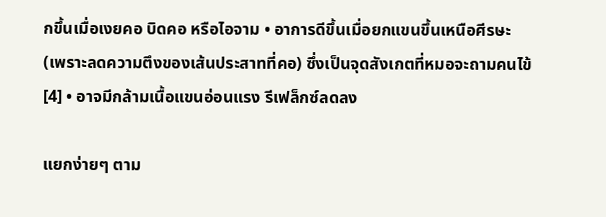กขึ้นเมื่อเงยคอ บิดคอ หรือไอจาม • อาการดีขึ้นเมื่อยกแขนขึ้นเหนือศีรษะ (เพราะลดความตึงของเส้นประสาทที่คอ) ซึ่งเป็นจุดสังเกตที่หมอจะถามคนไข้ [4] • อาจมีกล้ามเนื้อแขนอ่อนแรง รีเฟล็กซ์ลดลง

แยกง่ายๆ ตาม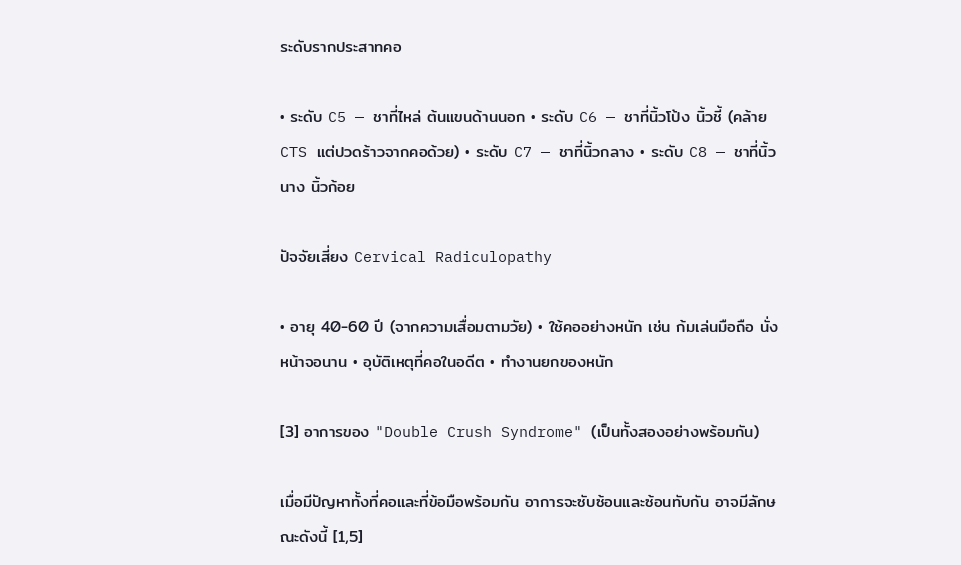ระดับรากประสาทคอ

• ระดับ C5 — ชาที่ไหล่ ต้นแขนด้านนอก • ระดับ C6 — ชาที่นิ้วโป้ง นิ้วชี้ (คล้าย CTS แต่ปวดร้าวจากคอด้วย) • ระดับ C7 — ชาที่นิ้วกลาง • ระดับ C8 — ชาที่นิ้วนาง นิ้วก้อย

ปัจจัยเสี่ยง Cervical Radiculopathy

• อายุ 40-60 ปี (จากความเสื่อมตามวัย) • ใช้คออย่างหนัก เช่น ก้มเล่นมือถือ นั่งหน้าจอนาน • อุบัติเหตุที่คอในอดีต • ทำงานยกของหนัก

[3] อาการของ "Double Crush Syndrome" (เป็นทั้งสองอย่างพร้อมกัน)

เมื่อมีปัญหาทั้งที่คอและที่ข้อมือพร้อมกัน อาการจะซับซ้อนและซ้อนทับกัน อาจมีลักษณะดังนี้ [1,5]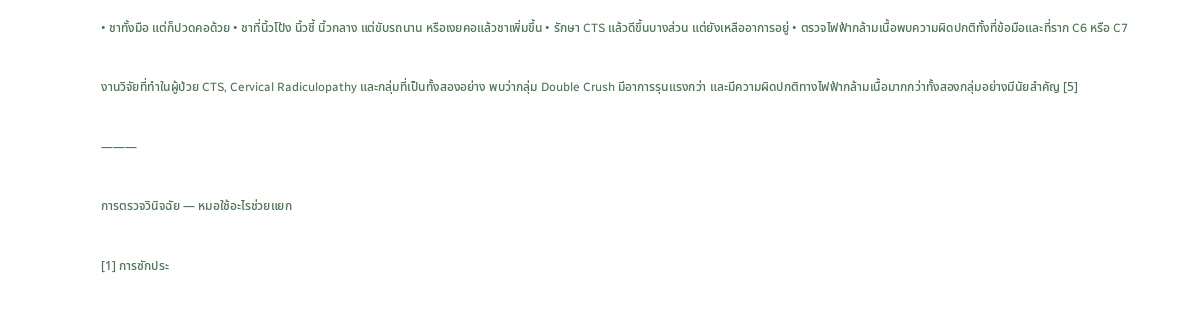• ชาทั้งมือ แต่ก็ปวดคอด้วย • ชาที่นิ้วโป้ง นิ้วชี้ นิ้วกลาง แต่ขับรถนาน หรือเงยคอแล้วชาเพิ่มขึ้น • รักษา CTS แล้วดีขึ้นบางส่วน แต่ยังเหลืออาการอยู่ • ตรวจไฟฟ้ากล้ามเนื้อพบความผิดปกติทั้งที่ข้อมือและที่ราก C6 หรือ C7

งานวิจัยที่ทำในผู้ป่วย CTS, Cervical Radiculopathy และกลุ่มที่เป็นทั้งสองอย่าง พบว่ากลุ่ม Double Crush มีอาการรุนแรงกว่า และมีความผิดปกติทางไฟฟ้ากล้ามเนื้อมากกว่าทั้งสองกลุ่มอย่างมีนัยสำคัญ [5]

―――

การตรวจวินิจฉัย — หมอใช้อะไรช่วยแยก

[1] การซักประ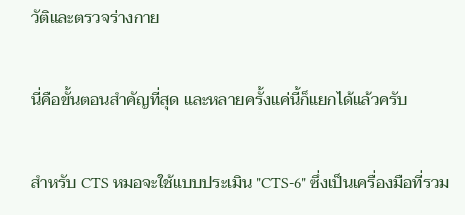วัติและตรวจร่างกาย

นี่คือขั้นตอนสำคัญที่สุด และหลายครั้งแค่นี้ก็แยกได้แล้วครับ

สำหรับ CTS หมอจะใช้แบบประเมิน "CTS-6" ซึ่งเป็นเครื่องมือที่รวม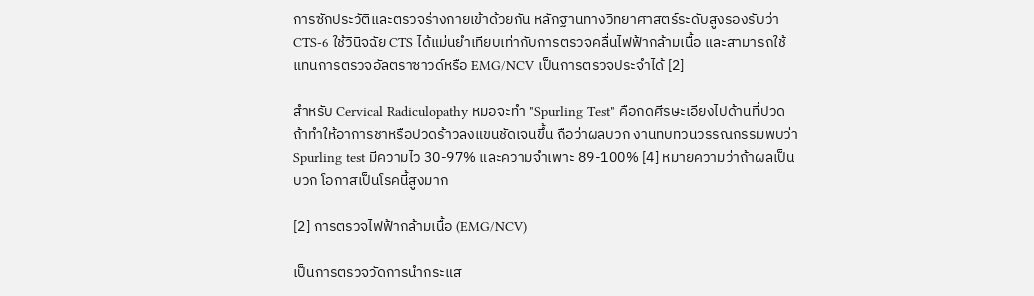การซักประวัติและตรวจร่างกายเข้าด้วยกัน หลักฐานทางวิทยาศาสตร์ระดับสูงรองรับว่า CTS-6 ใช้วินิจฉัย CTS ได้แม่นยำเทียบเท่ากับการตรวจคลื่นไฟฟ้ากล้ามเนื้อ และสามารถใช้แทนการตรวจอัลตราซาวด์หรือ EMG/NCV เป็นการตรวจประจำได้ [2]

สำหรับ Cervical Radiculopathy หมอจะทำ "Spurling Test" คือกดศีรษะเอียงไปด้านที่ปวด ถ้าทำให้อาการชาหรือปวดร้าวลงแขนชัดเจนขึ้น ถือว่าผลบวก งานทบทวนวรรณกรรมพบว่า Spurling test มีความไว 30-97% และความจำเพาะ 89-100% [4] หมายความว่าถ้าผลเป็นบวก โอกาสเป็นโรคนี้สูงมาก

[2] การตรวจไฟฟ้ากล้ามเนื้อ (EMG/NCV)

เป็นการตรวจวัดการนำกระแส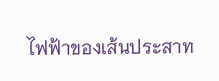ไฟฟ้าของเส้นประสาท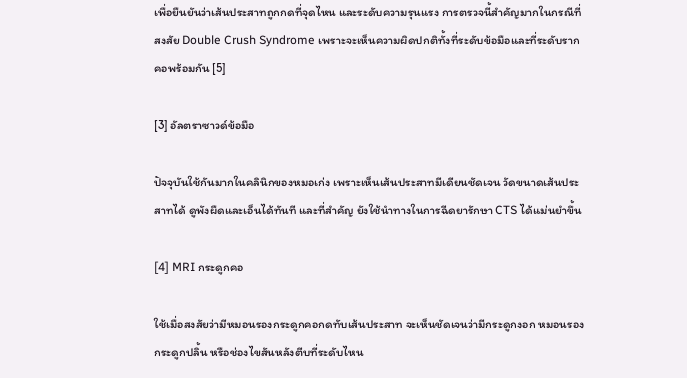เพื่อยืนยันว่าเส้นประสาทถูกกดที่จุดไหน และระดับความรุนแรง การตรวจนี้สำคัญมากในกรณีที่สงสัย Double Crush Syndrome เพราะจะเห็นความผิดปกติทั้งที่ระดับข้อมือและที่ระดับรากคอพร้อมกัน [5]

[3] อัลตราซาวด์ข้อมือ

ปัจจุบันใช้กันมากในคลินิกของหมอเก่ง เพราะเห็นเส้นประสาทมีเดียนชัดเจน วัดขนาดเส้นประสาทได้ ดูพังผืดและเอ็นได้ทันที และที่สำคัญ ยังใช้นำทางในการฉีดยารักษา CTS ได้แม่นยำขึ้น

[4] MRI กระดูกคอ

ใช้เมื่อสงสัยว่ามีหมอนรองกระดูกคอกดทับเส้นประสาท จะเห็นชัดเจนว่ามีกระดูกงอก หมอนรองกระดูกปลิ้น หรือช่องไขสันหลังตีบที่ระดับไหน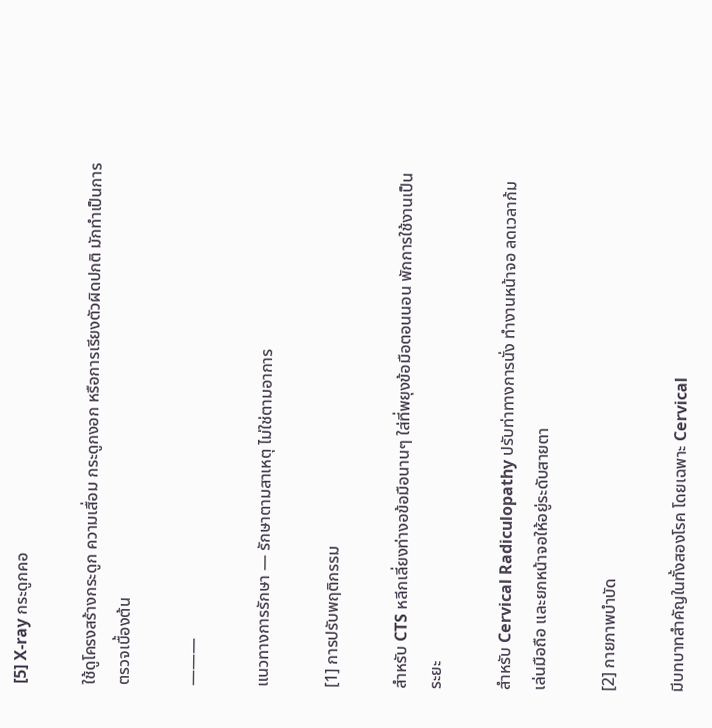[5] X-ray กระดูกคอ

ใช้ดูโครงสร้างกระดูก ความเสื่อม กระดูกงอก หรือการเรียงตัวผิดปกติ มักทำเป็นการตรวจเบื้องต้น

―――

แนวทางการรักษา — รักษาตามสาเหตุ ไม่ใช่ตามอาการ

[1] การปรับพฤติกรรม

สำหรับ CTS หลีกเลี่ยงท่างอข้อมือนานๆ ใส่ที่พยุงข้อมือตอนนอน พักการใช้งานเป็นระยะ

สำหรับ Cervical Radiculopathy ปรับท่าทางการนั่ง ทำงานหน้าจอ ลดเวลาก้มเล่นมือถือ และยกหน้าจอให้อยู่ระดับสายตา

[2] กายภาพบำบัด

มีบทบาทสำคัญในทั้งสองโรค โดยเฉพาะ Cervical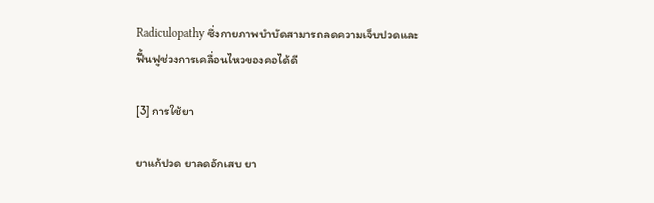Radiculopathy ซึ่งกายภาพบำบัดสามารถลดความเจ็บปวดและฟื้นฟูช่วงการเคลื่อนไหวของคอได้ดี

[3] การใช้ยา

ยาแก้ปวด ยาลดอักเสบ ยา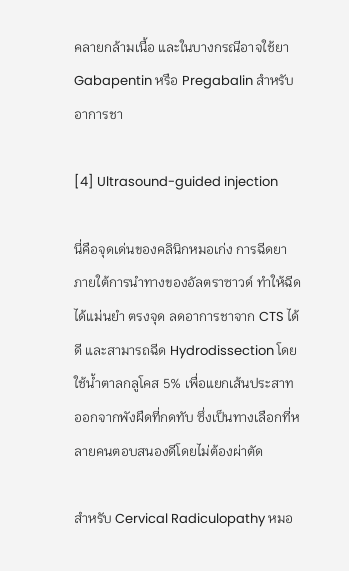คลายกล้ามเนื้อ และในบางกรณีอาจใช้ยา Gabapentin หรือ Pregabalin สำหรับอาการชา

[4] Ultrasound-guided injection

นี่คือจุดเด่นของคลินิกหมอเก่ง การฉีดยาภายใต้การนำทางของอัลตราซาวด์ ทำให้ฉีดได้แม่นยำ ตรงจุด ลดอาการชาจาก CTS ได้ดี และสามารถฉีด Hydrodissection โดยใช้น้ำตาลกลูโคส 5% เพื่อแยกเส้นประสาทออกจากพังผืดที่กดทับ ซึ่งเป็นทางเลือกที่หลายคนตอบสนองดีโดยไม่ต้องผ่าตัด

สำหรับ Cervical Radiculopathy หมอ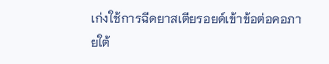เก่งใช้การฉีดยาสเตียรอยด์เข้าข้อต่อคอภายใต้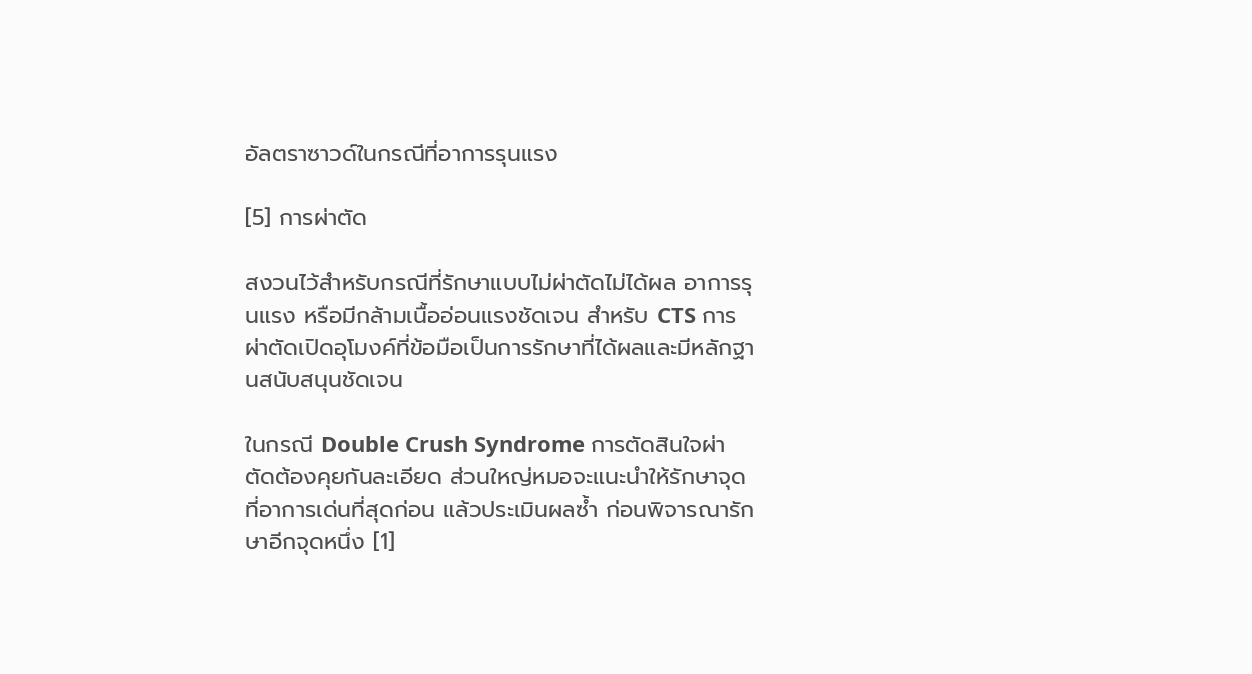อัลตราซาวด์ในกรณีที่อาการรุนแรง

[5] การผ่าตัด

สงวนไว้สำหรับกรณีที่รักษาแบบไม่ผ่าตัดไม่ได้ผล อาการรุนแรง หรือมีกล้ามเนื้ออ่อนแรงชัดเจน สำหรับ CTS การผ่าตัดเปิดอุโมงค์ที่ข้อมือเป็นการรักษาที่ได้ผลและมีหลักฐานสนับสนุนชัดเจน

ในกรณี Double Crush Syndrome การตัดสินใจผ่าตัดต้องคุยกันละเอียด ส่วนใหญ่หมอจะแนะนำให้รักษาจุดที่อาการเด่นที่สุดก่อน แล้วประเมินผลซ้ำ ก่อนพิจารณารักษาอีกจุดหนึ่ง [1]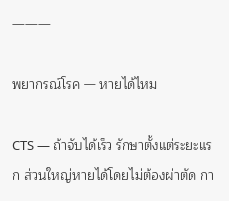―――

พยากรณ์โรค — หายได้ไหม

CTS — ถ้าจับได้เร็ว รักษาตั้งแต่ระยะแรก ส่วนใหญ่หายได้โดยไม่ต้องผ่าตัด กา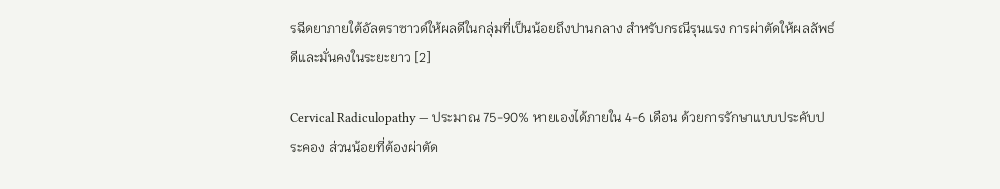รฉีดยาภายใต้อัลตราซาวด์ให้ผลดีในกลุ่มที่เป็นน้อยถึงปานกลาง สำหรับกรณีรุนแรง การผ่าตัดให้ผลลัพธ์ดีและมั่นคงในระยะยาว [2]

Cervical Radiculopathy — ประมาณ 75-90% หายเองได้ภายใน 4-6 เดือน ด้วยการรักษาแบบประคับประคอง ส่วนน้อยที่ต้องผ่าตัด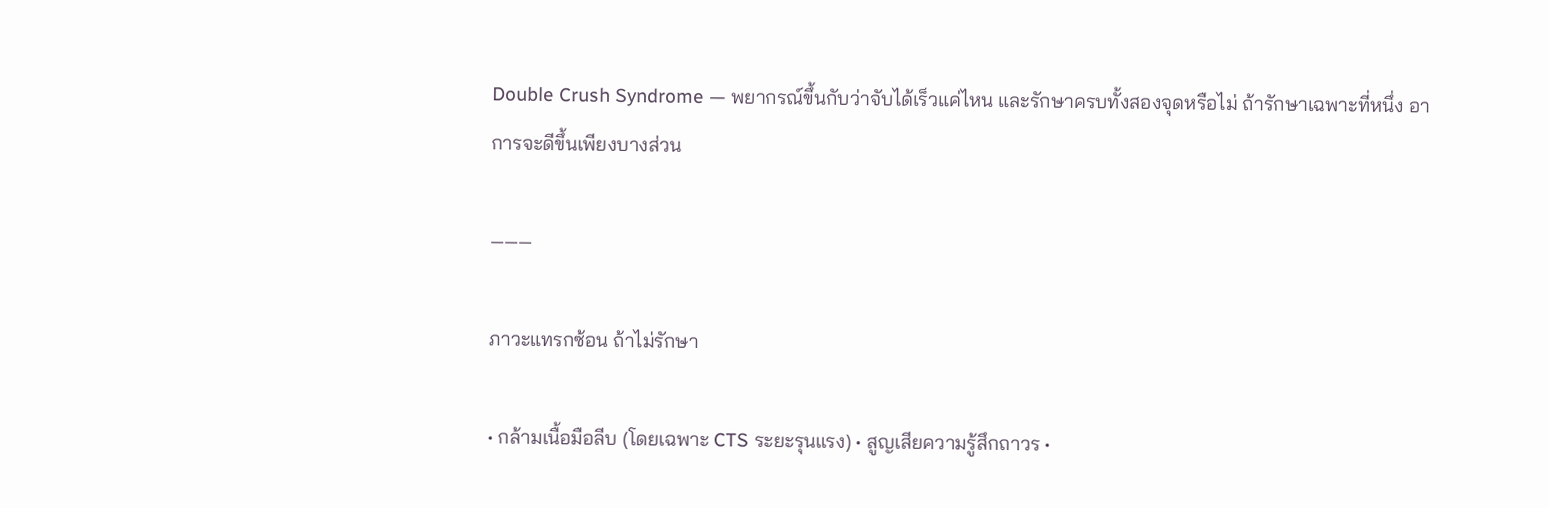Double Crush Syndrome — พยากรณ์ขึ้นกับว่าจับได้เร็วแค่ไหน และรักษาครบทั้งสองจุดหรือไม่ ถ้ารักษาเฉพาะที่หนึ่ง อาการจะดีขึ้นเพียงบางส่วน

―――

ภาวะแทรกซ้อน ถ้าไม่รักษา

• กล้ามเนื้อมือลีบ (โดยเฉพาะ CTS ระยะรุนแรง) • สูญเสียความรู้สึกถาวร •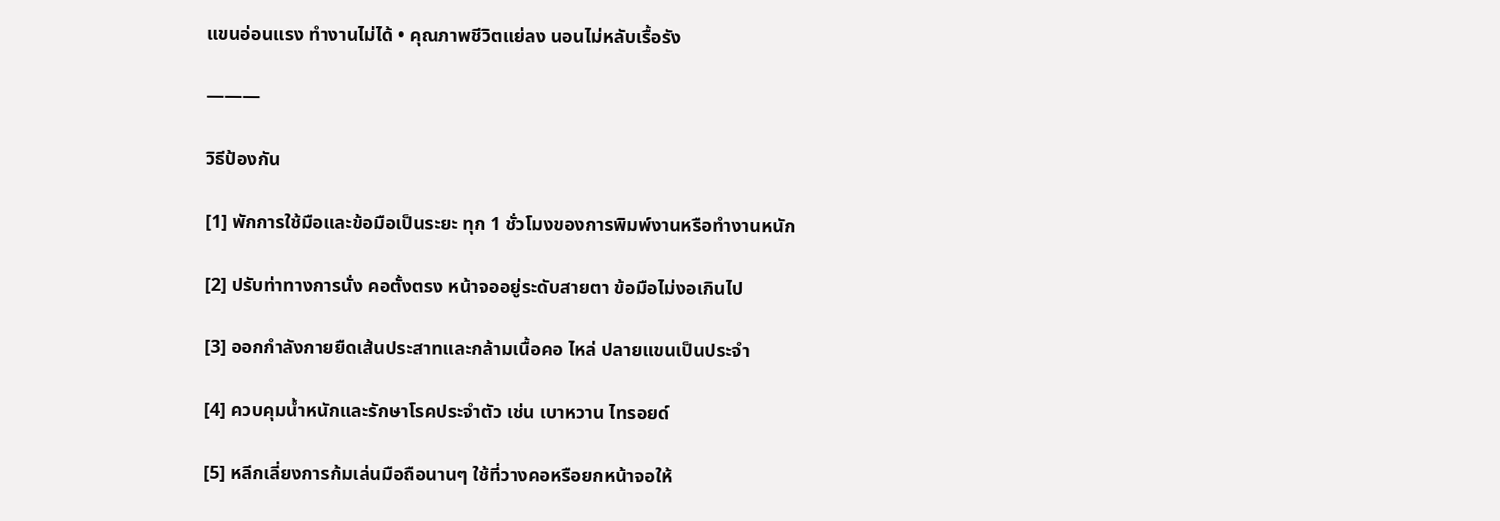แขนอ่อนแรง ทำงานไม่ได้ • คุณภาพชีวิตแย่ลง นอนไม่หลับเรื้อรัง

―――

วิธีป้องกัน

[1] พักการใช้มือและข้อมือเป็นระยะ ทุก 1 ชั่วโมงของการพิมพ์งานหรือทำงานหนัก

[2] ปรับท่าทางการนั่ง คอตั้งตรง หน้าจออยู่ระดับสายตา ข้อมือไม่งอเกินไป

[3] ออกกำลังกายยืดเส้นประสาทและกล้ามเนื้อคอ ไหล่ ปลายแขนเป็นประจำ

[4] ควบคุมน้ำหนักและรักษาโรคประจำตัว เช่น เบาหวาน ไทรอยด์

[5] หลีกเลี่ยงการก้มเล่นมือถือนานๆ ใช้ที่วางคอหรือยกหน้าจอให้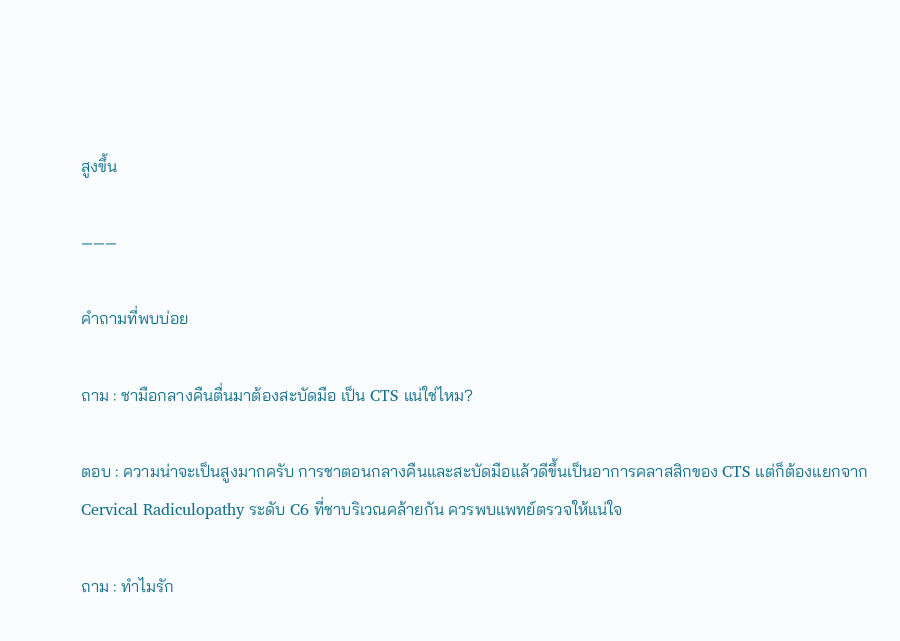สูงขึ้น

―――

คำถามที่พบบ่อย

ถาม : ชามือกลางคืนตื่นมาต้องสะบัดมือ เป็น CTS แน่ใช่ไหม?

ตอบ : ความน่าจะเป็นสูงมากครับ การชาตอนกลางคืนและสะบัดมือแล้วดีขึ้นเป็นอาการคลาสสิกของ CTS แต่ก็ต้องแยกจาก Cervical Radiculopathy ระดับ C6 ที่ชาบริเวณคล้ายกัน ควรพบแพทย์ตรวจให้แน่ใจ

ถาม : ทำไมรัก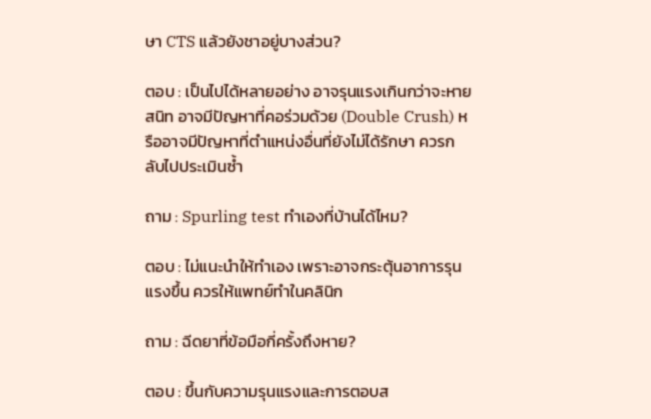ษา CTS แล้วยังชาอยู่บางส่วน?

ตอบ : เป็นไปได้หลายอย่าง อาจรุนแรงเกินกว่าจะหายสนิท อาจมีปัญหาที่คอร่วมด้วย (Double Crush) หรืออาจมีปัญหาที่ตำแหน่งอื่นที่ยังไม่ได้รักษา ควรกลับไปประเมินซ้ำ

ถาม : Spurling test ทำเองที่บ้านได้ไหม?

ตอบ : ไม่แนะนำให้ทำเอง เพราะอาจกระตุ้นอาการรุนแรงขึ้น ควรให้แพทย์ทำในคลินิก

ถาม : ฉีดยาที่ข้อมือกี่ครั้งถึงหาย?

ตอบ : ขึ้นกับความรุนแรงและการตอบส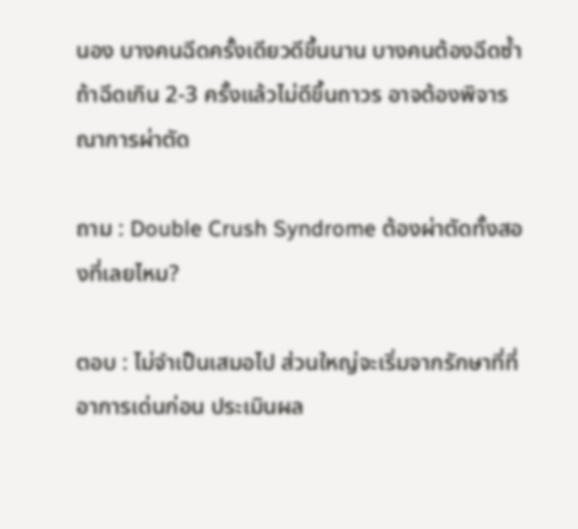นอง บางคนฉีดครั้งเดียวดีขึ้นนาน บางคนต้องฉีดซ้ำ ถ้าฉีดเกิน 2-3 ครั้งแล้วไม่ดีขึ้นถาวร อาจต้องพิจารณาการผ่าตัด

ถาม : Double Crush Syndrome ต้องผ่าตัดทั้งสองที่เลยไหม?

ตอบ : ไม่จำเป็นเสมอไป ส่วนใหญ่จะเริ่มจากรักษาที่ที่อาการเด่นก่อน ประเมินผล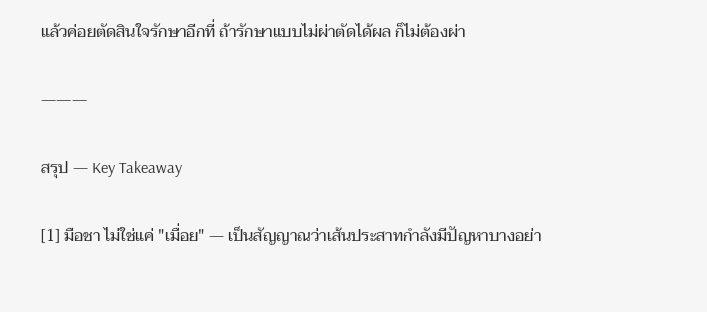แล้วค่อยตัดสินใจรักษาอีกที่ ถ้ารักษาแบบไม่ผ่าตัดได้ผล ก็ไม่ต้องผ่า

―――

สรุป — Key Takeaway

[1] มือชา ไม่ใช่แค่ "เมื่อย" — เป็นสัญญาณว่าเส้นประสาทกำลังมีปัญหาบางอย่า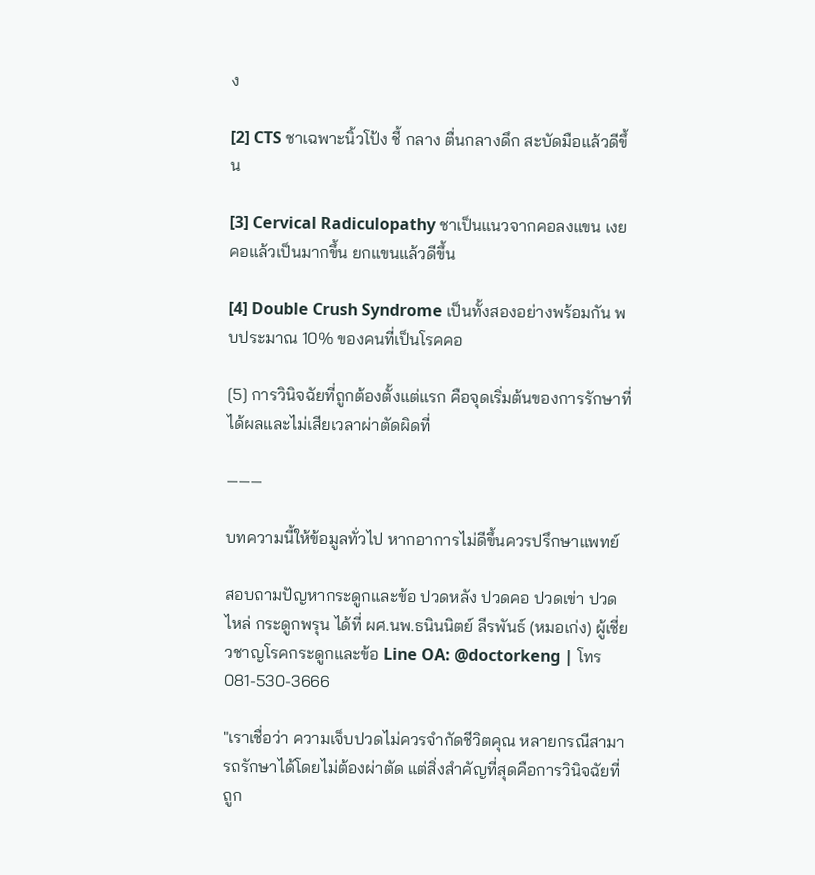ง

[2] CTS ชาเฉพาะนิ้วโป้ง ชี้ กลาง ตื่นกลางดึก สะบัดมือแล้วดีขึ้น

[3] Cervical Radiculopathy ชาเป็นแนวจากคอลงแขน เงยคอแล้วเป็นมากขึ้น ยกแขนแล้วดีขึ้น

[4] Double Crush Syndrome เป็นทั้งสองอย่างพร้อมกัน พบประมาณ 10% ของคนที่เป็นโรคคอ

[5] การวินิจฉัยที่ถูกต้องตั้งแต่แรก คือจุดเริ่มต้นของการรักษาที่ได้ผลและไม่เสียเวลาผ่าตัดผิดที่

―――

บทความนี้ให้ข้อมูลทั่วไป หากอาการไม่ดีขึ้นควรปรึกษาแพทย์

สอบถามปัญหากระดูกและข้อ ปวดหลัง ปวดคอ ปวดเข่า ปวดไหล่ กระดูกพรุน ได้ที่ ผศ.นพ.ธนินนิตย์ ลีรพันธ์ (หมอเก่ง) ผู้เชี่ยวชาญโรคกระดูกและข้อ Line OA: @doctorkeng | โทร 081-530-3666

"เราเชื่อว่า ความเจ็บปวดไม่ควรจำกัดชีวิตคุณ หลายกรณีสามารถรักษาได้โดยไม่ต้องผ่าตัด แต่สิ่งสำคัญที่สุดคือการวินิจฉัยที่ถูก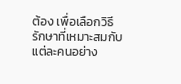ต้อง เพื่อเลือกวิธีรักษาที่เหมาะสมกับแต่ละคนอย่าง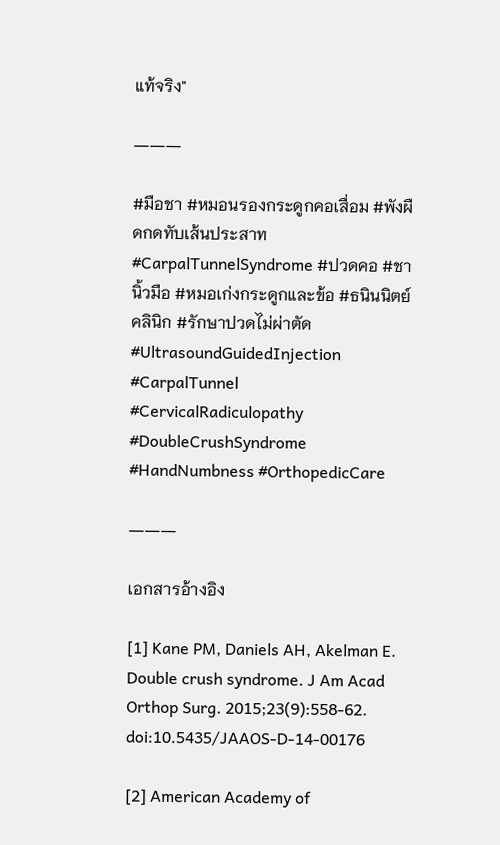แท้จริง"

―――

#มือชา #หมอนรองกระดูกคอเสื่อม #พังผืดกดทับเส้นประสาท #CarpalTunnelSyndrome #ปวดคอ #ชานิ้วมือ #หมอเก่งกระดูกและข้อ #ธนินนิตย์คลินิก #รักษาปวดไม่ผ่าตัด #UltrasoundGuidedInjection #CarpalTunnel #CervicalRadiculopathy #DoubleCrushSyndrome #HandNumbness #OrthopedicCare

―――

เอกสารอ้างอิง

[1] Kane PM, Daniels AH, Akelman E. Double crush syndrome. J Am Acad Orthop Surg. 2015;23(9):558-62. doi:10.5435/JAAOS-D-14-00176

[2] American Academy of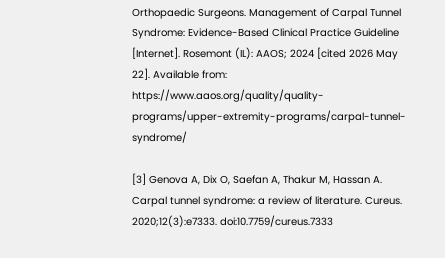Orthopaedic Surgeons. Management of Carpal Tunnel Syndrome: Evidence-Based Clinical Practice Guideline [Internet]. Rosemont (IL): AAOS; 2024 [cited 2026 May 22]. Available from: https://www.aaos.org/quality/quality-programs/upper-extremity-programs/carpal-tunnel-syndrome/

[3] Genova A, Dix O, Saefan A, Thakur M, Hassan A. Carpal tunnel syndrome: a review of literature. Cureus. 2020;12(3):e7333. doi:10.7759/cureus.7333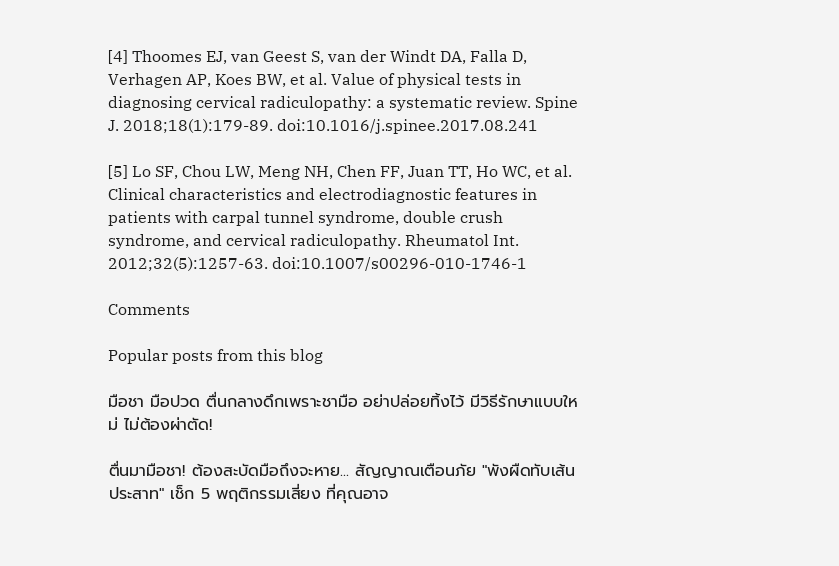[4] Thoomes EJ, van Geest S, van der Windt DA, Falla D, Verhagen AP, Koes BW, et al. Value of physical tests in diagnosing cervical radiculopathy: a systematic review. Spine J. 2018;18(1):179-89. doi:10.1016/j.spinee.2017.08.241

[5] Lo SF, Chou LW, Meng NH, Chen FF, Juan TT, Ho WC, et al. Clinical characteristics and electrodiagnostic features in patients with carpal tunnel syndrome, double crush syndrome, and cervical radiculopathy. Rheumatol Int. 2012;32(5):1257-63. doi:10.1007/s00296-010-1746-1

Comments

Popular posts from this blog

มือชา มือปวด ตื่นกลางดึกเพราะชามือ อย่าปล่อยทิ้งไว้ มีวิธีรักษาแบบใหม่ ไม่ต้องผ่าตัด!

ตื่นมามือชา! ต้องสะบัดมือถึงจะหาย... สัญญาณเตือนภัย "พังผืดทับเส้นประสาท" เช็ก 5 พฤติกรรมเสี่ยง ที่คุณอาจ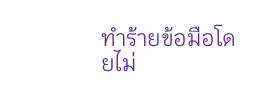ทำร้ายข้อมือโดยไม่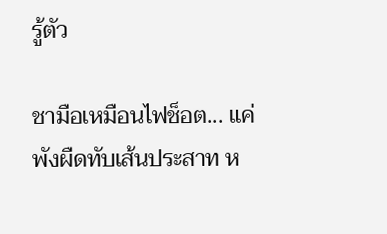รู้ตัว

ชามือเหมือนไฟช็อต... แค่พังผืดทับเส้นประสาท ห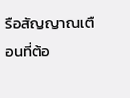รือสัญญาณเตือนที่ต้อ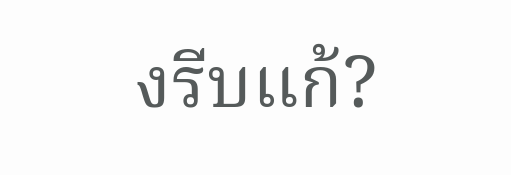งรีบแก้?